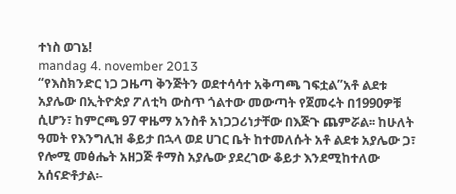ተነስ ወገኔ!
mandag 4. november 2013
“የእስክንድር ነጋ ጋዜጣ ቅንጅትን ወደተሳሳተ አቅጣጫ ገፍቷል”አቶ ልደቱ አያሌው በኢትዮጵያ ፖለቲካ ውስጥ ጎልተው መውጣት የጀመሩት በ1990ዎቹ ሲሆን፣ ከምርጫ 97 ዋዜማ አንስቶ አነጋጋሪነታቸው በእጅጉ ጨምሯል፡፡ ከሁለት ዓመት የእንግሊዝ ቆይታ በኋላ ወደ ሀገር ቤት ከተመለሱት አቶ ልደቱ አያሌው ጋ፣ የሎሚ መፅሔት አዘጋጅ ቶማስ አያሌው ያደረገው ቆይታ እንደሚከተለው አሰናድቶታል፡-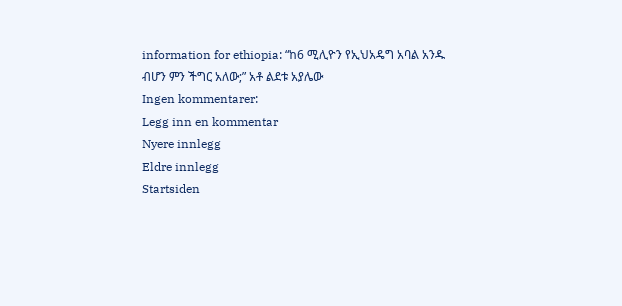information for ethiopia: “ከ6 ሚሊዮን የኢህአዴግ አባል አንዱ ብሆን ምን ችግር አለው;” አቶ ልደቱ አያሌው
Ingen kommentarer:
Legg inn en kommentar
Nyere innlegg
Eldre innlegg
Startsiden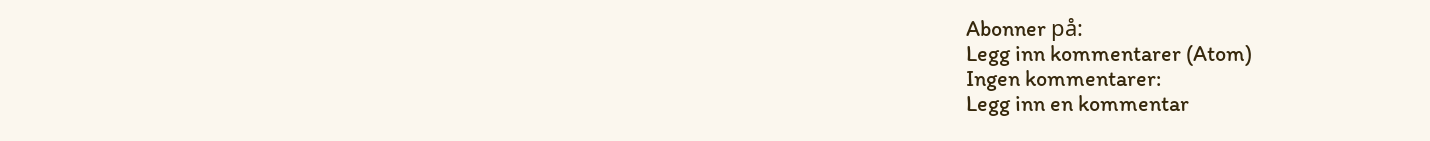Abonner på:
Legg inn kommentarer (Atom)
Ingen kommentarer:
Legg inn en kommentar